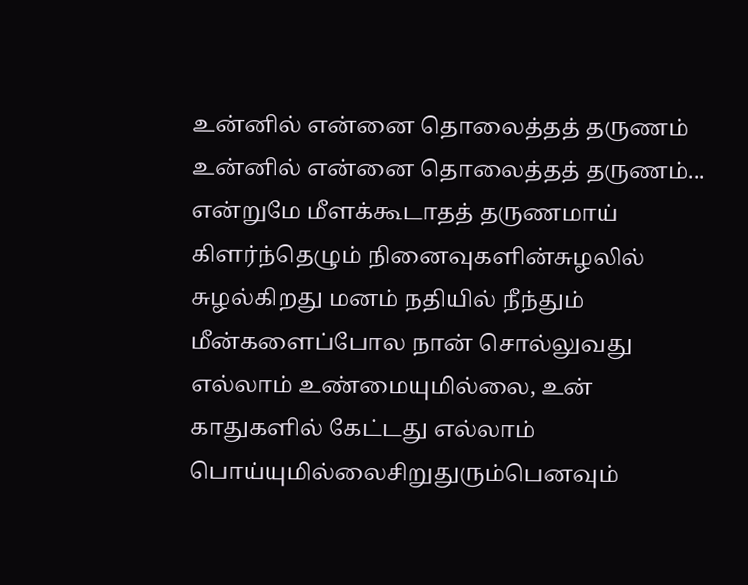உன்னில் என்னை தொலைத்தத் தருணம்
உன்னில் என்னை தொலைத்தத் தருணம்... என்றுமே மீளக்கூடாதத் தருணமாய் கிளர்ந்தெழும் நினைவுகளின்சுழலில் சுழல்கிறது மனம் நதியில் நீந்தும் மீன்களைப்போல நான் சொல்லுவது எல்லாம் உண்மையுமில்லை, உன் காதுகளில் கேட்டது எல்லாம் பொய்யுமில்லைசிறுதுரும்பெனவும்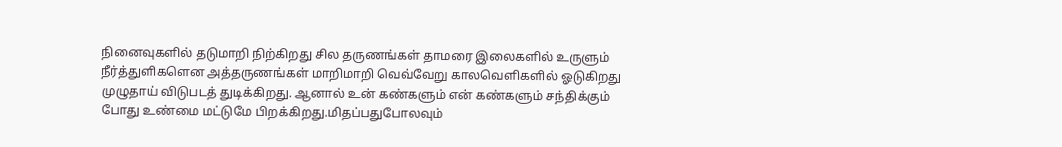நினைவுகளில் தடுமாறி நிற்கிறது சில தருணங்கள் தாமரை இலைகளில் உருளும் நீர்த்துளிகளென அத்தருணங்கள் மாறிமாறி வெவ்வேறு காலவெளிகளில் ஓடுகிறது முழுதாய் விடுபடத் துடிக்கிறது. ஆனால் உன் கண்களும் என் கண்களும் சந்திக்கும் போது உண்மை மட்டுமே பிறக்கிறது.மிதப்பதுபோலவும்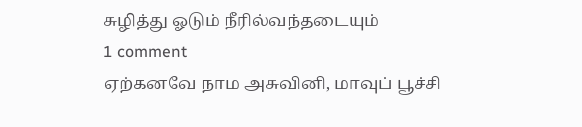சுழித்து ஓடும் நீரில்வந்தடையும்
1 comment
ஏற்கனவே நாம அசுவினி, மாவுப் பூச்சி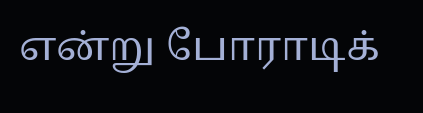என்று போராடிக்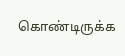கொண்டிருக்க